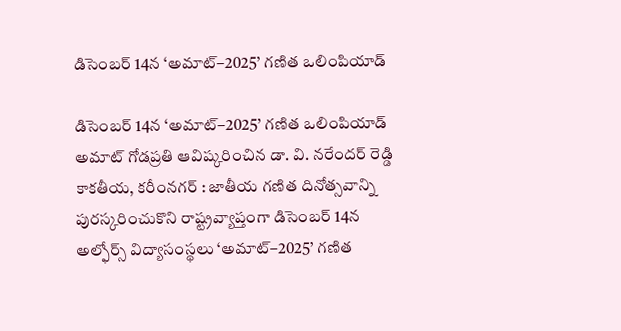డిసెంబర్ 14న ‘అమాట్–2025’ గణిత ఒలింపియాడ్

డిసెంబర్ 14న ‘అమాట్–2025’ గణిత ఒలింపియాడ్ అమాట్ గోడప్రతి ఆవిష్కరించిన డా. వి. నరేందర్ రెడ్డి కాకతీయ, కరీంనగర్ : జాతీయ గణిత దినోత్సవాన్ని పురస్కరించుకొని రాష్ట్రవ్యాప్తంగా డిసెంబర్ 14న అల్ఫోర్స్ విద్యాసంస్థలు ‘అమాట్–2025’ గణిత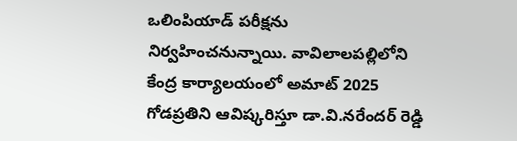ఒలింపియాడ్ పరీక్షను నిర్వహించనున్నాయి. వావిలాలపల్లిలోని కేంద్ర కార్యాలయంలో అమాట్ 2025 గోడప్రతిని ఆవిష్కరిస్తూ డా.వి.నరేందర్ రెడ్డి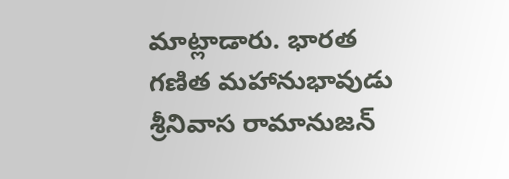మాట్లాడారు. భారత గణిత మహానుభావుడు శ్రీనివాస రామానుజన్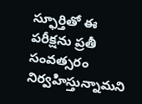స్ఫూర్తితో ఈ పరీక్షను ప్రతీ సంవత్సరం నిర్వహిస్తున్నామని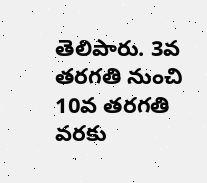తెలిపారు. 3వ తరగతి నుంచి 10వ తరగతి వరకు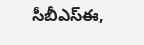సీబీఎస్ఈ,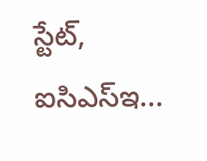స్టేట్, ఐసిఎస్ఇ...